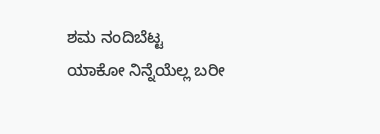ಶಮ ನಂದಿಬೆಟ್ಟ
ಯಾಕೋ ನಿನ್ನೆಯೆಲ್ಲ ಬರೀ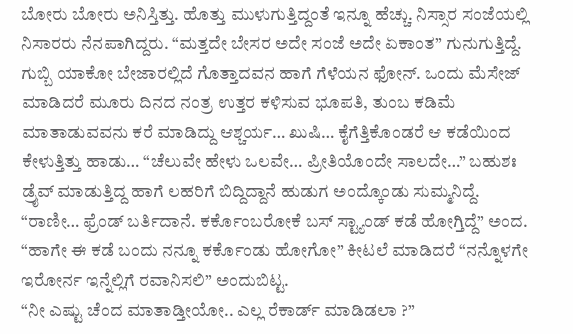ಬೋರು ಬೋರು ಅನಿಸ್ತಿತ್ತು. ಹೊತ್ತು ಮುಳುಗುತ್ತಿದ್ದಂತೆ ಇನ್ನೂ ಹೆಚ್ಚು. ನಿಸ್ಸಾರ ಸಂಜೆಯಲ್ಲಿ ನಿಸಾರರು ನೆನಪಾಗಿದ್ದರು. “ಮತ್ತದೇ ಬೇಸರ ಅದೇ ಸಂಜೆ ಅದೇ ಏಕಾಂತ” ಗುನುಗುತ್ತಿದ್ದೆ.
ಗುಬ್ಬಿ ಯಾಕೋ ಬೇಜಾರಲ್ಲಿದೆ ಗೊತ್ತಾದವನ ಹಾಗೆ ಗೆಳೆಯನ ಫೋನ್. ಒಂದು ಮೆಸೇಜ್ ಮಾಡಿದರೆ ಮೂರು ದಿನದ ನಂತ್ರ ಉತ್ತರ ಕಳಿಸುವ ಭೂಪತಿ, ತುಂಬ ಕಡಿಮೆ ಮಾತಾಡುವವನು ಕರೆ ಮಾಡಿದ್ದು ಆಶ್ಚರ್ಯ… ಖುಷಿ… ಕೈಗೆತ್ತಿಕೊಂಡರೆ ಆ ಕಡೆಯಿಂದ ಕೇಳುತ್ತಿತ್ತು ಹಾಡು… “ಚೆಲುವೇ ಹೇಳು ಒಲವೇ… ಪ್ರೀತಿಯೊಂದೇ ಸಾಲದೇ…” ಬಹುಶಃ ಡ್ರೈವ್ ಮಾಡುತ್ತಿದ್ದ ಹಾಗೆ ಲಹರಿಗೆ ಬಿದ್ದಿದ್ದಾನೆ ಹುಡುಗ ಅಂದ್ಕೊಂಡು ಸುಮ್ಮನಿದ್ದೆ.
“ರಾಣೀ… ಫ್ರೆಂಡ್ ಬರ್ತಿದಾನೆ. ಕರ್ಕೊಂಬರೋಕೆ ಬಸ್ ಸ್ಟ್ಯಾಂಡ್ ಕಡೆ ಹೋಗ್ತಿದ್ದೆ” ಅಂದ.
“ಹಾಗೇ ಈ ಕಡೆ ಬಂದು ನನ್ನೂ ಕರ್ಕೊಂಡು ಹೋಗೋ” ಕೀಟಲೆ ಮಾಡಿದರೆ “ನನ್ನೊಳಗೇ ಇರೋರ್ನ ಇನ್ನೆಲ್ಲಿಗೆ ರವಾನಿಸಲಿ” ಅಂದುಬಿಟ್ಟ.
“ನೀ ಎಷ್ಟು ಚೆಂದ ಮಾತಾಡ್ತೀಯೋ.. ಎಲ್ಲ ರೆಕಾರ್ಡ್ ಮಾಡಿಡಲಾ ?”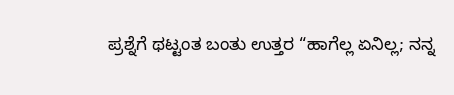ಪ್ರಶ್ನೆಗೆ ಥಟ್ಟಂತ ಬಂತು ಉತ್ತರ “ಹಾಗೆಲ್ಲ ಏನಿಲ್ಲ; ನನ್ನ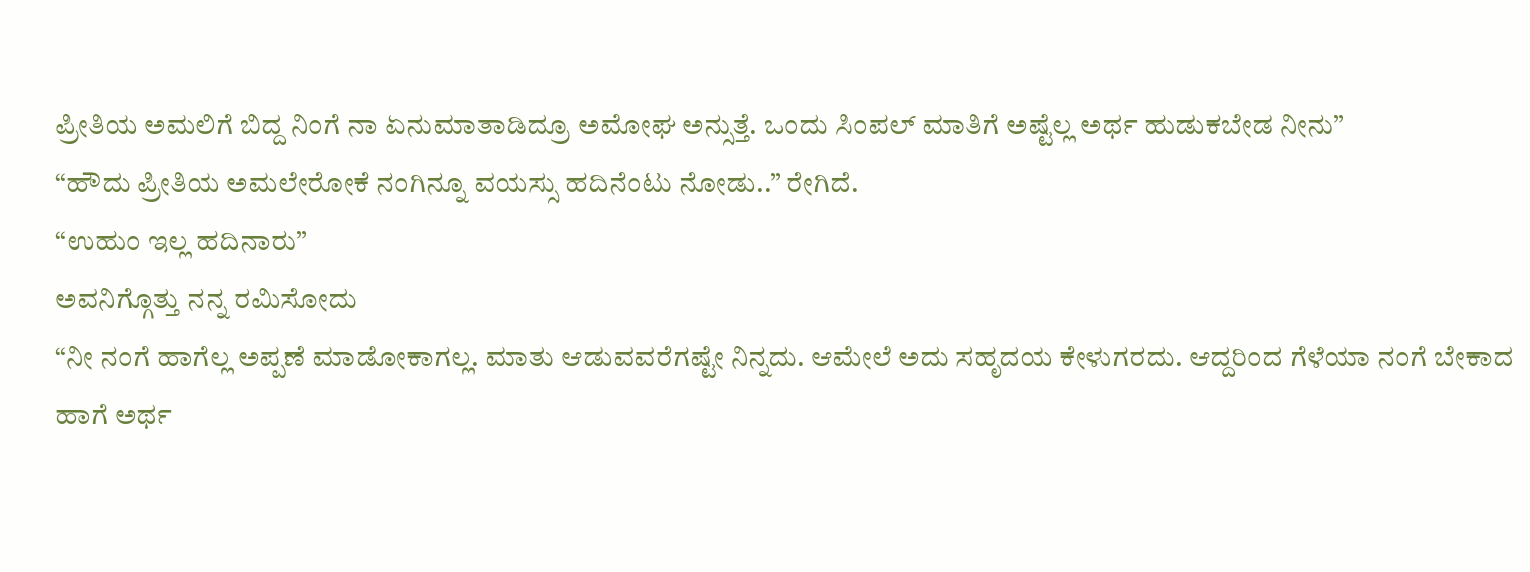ಪ್ರೀತಿಯ ಅಮಲಿಗೆ ಬಿದ್ದ ನಿಂಗೆ ನಾ ಏನುಮಾತಾಡಿದ್ರೂ ಅಮೋಘ ಅನ್ಸುತ್ತೆ. ಒಂದು ಸಿಂಪಲ್ ಮಾತಿಗೆ ಅಷ್ಟೆಲ್ಲ ಅರ್ಥ ಹುಡುಕಬೇಡ ನೀನು”
“ಹೌದು ಪ್ರೀತಿಯ ಅಮಲೇರೋಕೆ ನಂಗಿನ್ನೂ ವಯಸ್ಸು ಹದಿನೆಂಟು ನೋಡು..” ರೇಗಿದೆ.
“ಉಹುಂ ಇಲ್ಲ ಹದಿನಾರು”
ಅವನಿಗ್ಗೊತ್ತು ನನ್ನ ರಮಿಸೋದು
“ನೀ ನಂಗೆ ಹಾಗೆಲ್ಲ ಅಪ್ಪಣೆ ಮಾಡೋಕಾಗಲ್ಲ. ಮಾತು ಆಡುವವರೆಗಷ್ಟೇ ನಿನ್ನದು. ಆಮೇಲೆ ಅದು ಸಹೃದಯ ಕೇಳುಗರದು. ಆದ್ದರಿಂದ ಗೆಳೆಯಾ ನಂಗೆ ಬೇಕಾದ ಹಾಗೆ ಅರ್ಥ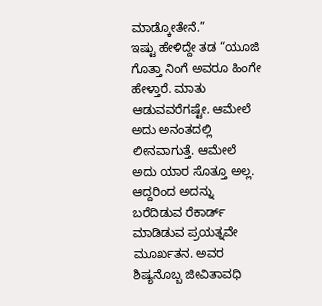ಮಾಡ್ಕೋತೇನೆ.”
ಇಷ್ಟು ಹೇಳಿದ್ದೇ ತಡ “ಯೂಜಿ ಗೊತ್ತಾ ನಿಂಗೆ ಅವರೂ ಹಿಂಗೇ ಹೇಳ್ತಾರೆ. ಮಾತು ಆಡುವವರೆಗಷ್ಟೇ. ಆಮೇಲೆ ಅದು ಅನಂತದಲ್ಲಿ ಲೀನವಾಗುತ್ತೆ. ಆಮೇಲೆ ಅದು ಯಾರ ಸೊತ್ತೂ ಅಲ್ಲ. ಆದ್ದರಿಂದ ಅದನ್ನು ಬರೆದಿಡುವ ರೆಕಾರ್ಡ್ ಮಾಡಿಡುವ ಪ್ರಯತ್ನವೇ ಮೂರ್ಖತನ. ಅವರ ಶಿಷ್ಯನೊಬ್ಬ ಜೀವಿತಾವಧಿ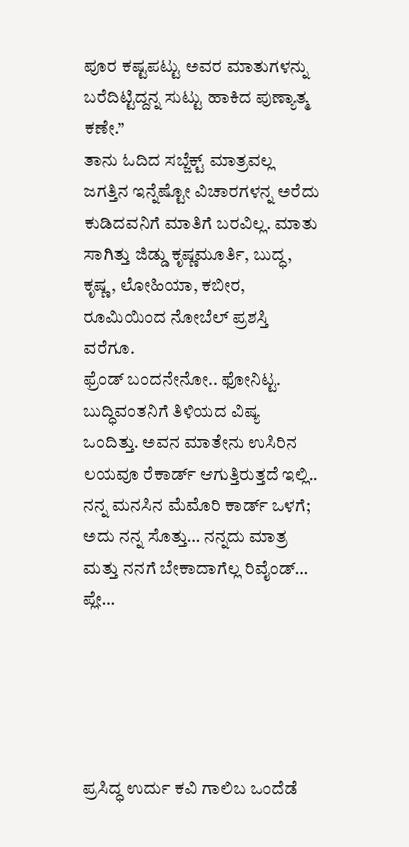ಪೂರ ಕಷ್ಟಪಟ್ಟು ಅವರ ಮಾತುಗಳನ್ನು ಬರೆದಿಟ್ಟಿದ್ದನ್ನ ಸುಟ್ಟು ಹಾಕಿದ ಪುಣ್ಯಾತ್ಮ ಕಣೇ.”
ತಾನು ಓದಿದ ಸಬ್ಜೆಕ್ಟ್ ಮಾತ್ರವಲ್ಲ ಜಗತ್ತಿನ ಇನ್ನೆಷ್ಟೋ ವಿಚಾರಗಳನ್ನ ಅರೆದು ಕುಡಿದವನಿಗೆ ಮಾತಿಗೆ ಬರವಿಲ್ಲ. ಮಾತು ಸಾಗಿತ್ತು ಜಿಡ್ಡು ಕೃಷ್ಣಮೂರ್ತಿ, ಬುದ್ಧ, ಕೃಷ್ಣ, ಲೋಹಿಯಾ, ಕಬೀರ, ರೂಮಿಯಿಂದ ನೋಬೆಲ್ ಪ್ರಶಸ್ತಿ ವರೆಗೂ.
ಫ್ರೆಂಡ್ ಬಂದನೇನೋ.. ಫೋನಿಟ್ಟ.
ಬುದ್ಧಿವಂತನಿಗೆ ತಿಳಿಯದ ವಿಷ್ಯ ಒಂದಿತ್ತು. ಅವನ ಮಾತೇನು ಉಸಿರಿನ ಲಯವೂ ರೆಕಾರ್ಡ್ ಆಗುತ್ತಿರುತ್ತದೆ ಇಲ್ಲಿ.. ನನ್ನ ಮನಸಿನ ಮೆಮೊರಿ ಕಾರ್ಡ್ ಒಳಗೆ; ಅದು ನನ್ನ ಸೊತ್ತು… ನನ್ನದು ಮಾತ್ರ ಮತ್ತು ನನಗೆ ಬೇಕಾದಾಗೆಲ್ಲ ರಿವೈಂಡ್… ಪ್ಲೇ…





ಪ್ರಸಿದ್ಧ ಉರ್ದು ಕವಿ ಗಾಲಿಬ ಒಂದೆಡೆ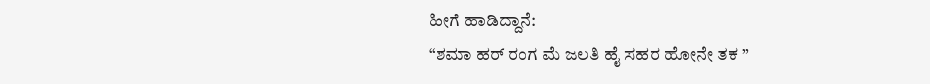ಹೀಗೆ ಹಾಡಿದ್ದಾನೆ:
“ಶಮಾ ಹರ್ ರಂಗ ಮೆ ಜಲತಿ ಹೈ ಸಹರ ಹೋನೇ ತಕ ”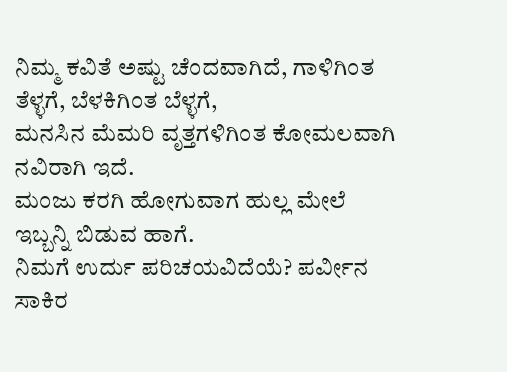ನಿಮ್ಮ ಕವಿತೆ ಅಷ್ಟು ಚೆಂದವಾಗಿದೆ, ಗಾಳಿಗಿಂತ ತೆಳ್ಳಗೆ, ಬೆಳಕಿಗಿಂತ ಬೆಳ್ಳಗೆ,
ಮನಸಿನ ಮೆಮರಿ ವೃತ್ತಗಳಿಗಿಂತ ಕೋಮಲವಾಗಿ ನವಿರಾಗಿ ಇದೆ.
ಮಂಜು ಕರಗಿ ಹೋಗುವಾಗ ಹುಲ್ಲ ಮೇಲೆ ಇಬ್ಬನ್ನಿ ಬಿಡುವ ಹಾಗೆ.
ನಿಮಗೆ ಉರ್ದು ಪರಿಚಯವಿದೆಯೆ? ಪರ್ವೀನ ಸಾಕಿರ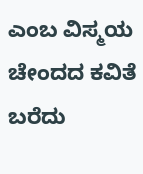ಎಂಬ ವಿಸ್ಮಯ ಚೇಂದದ ಕವಿತೆ ಬರೆದು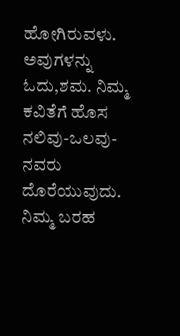ಹೋಗಿರುವಳು.
ಅವುಗಳನ್ನು ಓದು,ಶಮ. ನಿಮ್ಮ ಕವಿತೆಗೆ ಹೊಸ ನಲಿವು-ಒಲವು-ನವರು ದೊರೆಯುವುದು.
ನಿಮ್ಮ ಬರಹ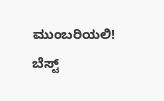ಮುಂಬರಿಯಲಿ!
ಬೆಸ್ಟ್